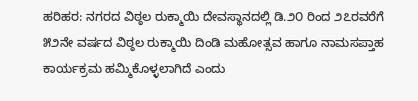ಹರಿಹರ: ನಗರದ ವಿಠ್ಠಲ ರುಕ್ಮಾಯಿ ದೇವಸ್ಥಾನದಲ್ಲಿ ಡಿ.೨೦ ರಿಂದ ೨೭ರವರೆಗೆ ೫೨ನೇ ವರ್ಷದ ವಿಠ್ಠಲ ರುಕ್ಮಾಯಿ ದಿಂಡಿ ಮಹೋತ್ಸವ ಹಾಗೂ ನಾಮಸಪ್ತಾಹ ಕಾರ್ಯಕ್ರಮ ಹಮ್ಮಿಕೊಳ್ಳಲಾಗಿದೆ ಎಂದು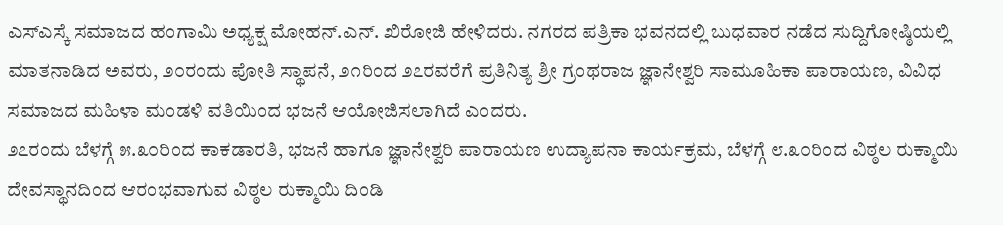ಎಸ್ಎಸ್ಕೆ ಸಮಾಜದ ಹಂಗಾಮಿ ಅಧ್ಯಕ್ಷ ಮೋಹನ್.ಎನ್. ಖಿರೋಜಿ ಹೇಳಿದರು. ನಗರದ ಪತ್ರಿಕಾ ಭವನದಲ್ಲಿ ಬುಧವಾರ ನಡೆದ ಸುದ್ದಿಗೋಷ್ಠಿಯಲ್ಲಿ ಮಾತನಾಡಿದ ಅವರು, ೨೦ರಂದು ಪೋತಿ ಸ್ಥಾಪನೆ, ೨೧ರಿಂದ ೨೭ರವರೆಗೆ ಪ್ರತಿನಿತ್ಯ ಶ್ರೀ ಗ್ರಂಥರಾಜ ಜ್ಞಾನೇಶ್ವರಿ ಸಾಮೂಹಿಕಾ ಪಾರಾಯಣ, ವಿವಿಧ ಸಮಾಜದ ಮಹಿಳಾ ಮಂಡಳಿ ವತಿಯಿಂದ ಭಜನೆ ಆಯೋಜಿಸಲಾಗಿದೆ ಎಂದರು.
೨೭ರಂದು ಬೆಳಗ್ಗೆ ೫.೩೦ರಿಂದ ಕಾಕಡಾರತಿ, ಭಜನೆ ಹಾಗೂ ಜ್ಞಾನೇಶ್ವರಿ ಪಾರಾಯಣ ಉದ್ಯಾಪನಾ ಕಾರ್ಯಕ್ರಮ, ಬೆಳಗ್ಗೆ ೮.೩೦ರಿಂದ ವಿಠ್ಠಲ ರುಕ್ಮಾಯಿ ದೇವಸ್ಥಾನದಿಂದ ಆರಂಭವಾಗುವ ವಿಠ್ಠಲ ರುಕ್ಮಾಯಿ ದಿಂಡಿ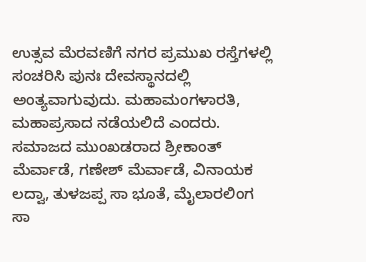ಉತ್ಸವ ಮೆರವಣಿಗೆ ನಗರ ಪ್ರಮುಖ ರಸ್ತೆಗಳಲ್ಲಿ ಸಂಚರಿಸಿ ಪುನಃ ದೇವಸ್ಥಾನದಲ್ಲಿ ಅಂತ್ಯವಾಗುವುದು. ಮಹಾಮಂಗಳಾರತಿ, ಮಹಾಪ್ರಸಾದ ನಡೆಯಲಿದೆ ಎಂದರು.
ಸಮಾಜದ ಮುಂಖಡರಾದ ಶ್ರೀಕಾಂತ್ ಮೆರ್ವಾಡೆ, ಗಣೇಶ್ ಮೆರ್ವಾಡೆ, ವಿನಾಯಕ ಲದ್ವಾ, ತುಳಜಪ್ಪ ಸಾ ಭೂತೆ, ಮೈಲಾರಲಿಂಗ ಸಾ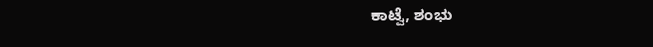ಕಾಟ್ವೆ, ಶಂಭು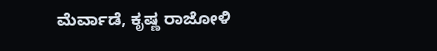ಮೆರ್ವಾಡೆ, ಕೃಷ್ಣ ರಾಜೋಳಿ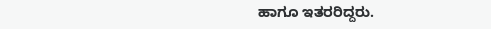ಹಾಗೂ ಇತರರಿದ್ದರು.